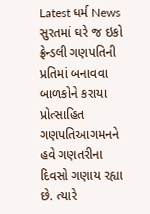Latest ધર્મ News
સુરતમાં ઘરે જ ઇકો ફ્રેન્ડલી ગણપતિની પ્રતિમાં બનાવવા બાળકોને કરાયા પ્રોત્સાહિત
ગણપતિઆગમનને હવે ગણતરીના દિવસો ગણાય રહ્યા છે. ત્યારે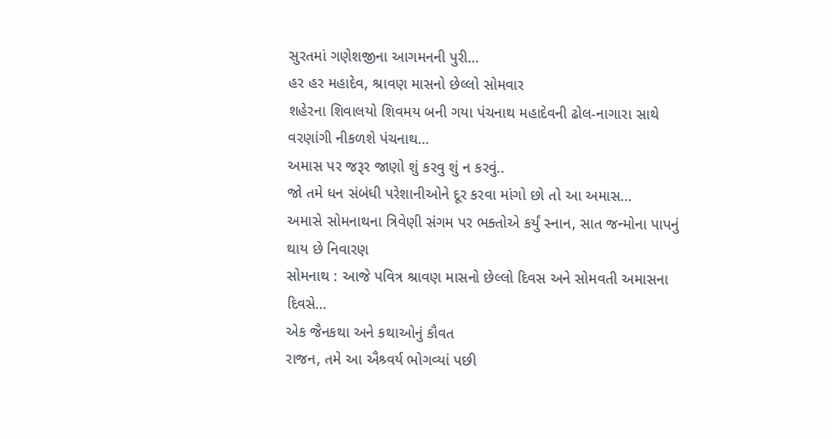સુરતમાં ગણેશજીના આગમનની પુરી…
હર હર મહાદેવ, શ્રાવણ માસનો છેલ્લો સોમવાર
શહેરના શિવાલયો શિવમય બની ગયા પંચનાથ મહાદેવની ઢોલ-નાગારા સાથે વરણાંગી નીકળશે પંચનાથ…
અમાસ પર જરૂર જાણો શું કરવુ શું ન કરવું..
જો તમે ધન સંબંધી પરેશાનીઓને દૂર કરવા માંગો છો તો આ અમાસ…
અમાસે સોમનાથના ત્રિવેણી સંગમ પર ભક્તોએ કર્યું સ્નાન, સાત જન્મોના પાપનું થાય છે નિવારણ
સોમનાથ : આજે પવિત્ર શ્રાવણ માસનો છેલ્લો દિવસ અને સોમવતી અમાસના દિવસે…
એક જૈનકથા અને કથાઓનું કૌવત
રાજન, તમે આ ઐશ્ર્વર્ય ભોગવ્યાં પછી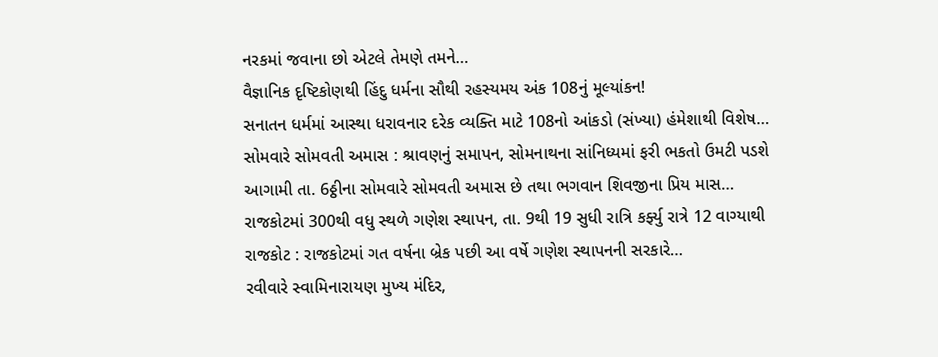નરકમાં જવાના છો એટલે તેમણે તમને…
વૈજ્ઞાનિક દૃષ્ટિકોણથી હિંદુ ધર્મના સૌથી રહસ્યમય અંક 108નું મૂલ્યાંકન!
સનાતન ધર્મમાં આસ્થા ધરાવનાર દરેક વ્યક્તિ માટે 108નો આંકડો (સંખ્યા) હંમેશાથી વિશેષ…
સોમવારે સોમવતી અમાસ : શ્રાવણનું સમાપન, સોમનાથના સાંનિધ્યમાં ફરી ભકતો ઉમટી પડશે
આગામી તા. 6ઠ્ઠીના સોમવારે સોમવતી અમાસ છે તથા ભગવાન શિવજીના પ્રિય માસ…
રાજકોટમાં 300થી વધુ સ્થળે ગણેશ સ્થાપન, તા. 9થી 19 સુધી રાત્રિ કર્ફ્યુ રાત્રે 12 વાગ્યાથી
રાજકોટ : રાજકોટમાં ગત વર્ષના બ્રેક પછી આ વર્ષે ગણેશ સ્થાપનની સરકારે…
રવીવારે સ્વામિનારાયણ મુખ્ય મંદિર,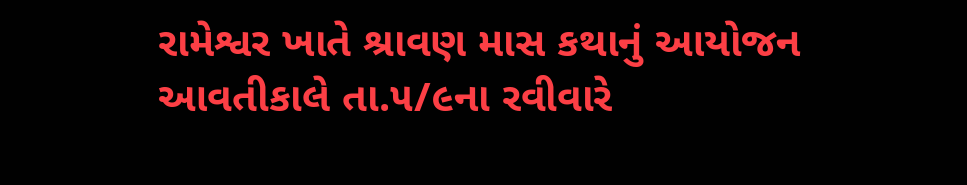રામેશ્વર ખાતે શ્રાવણ માસ કથાનું આયોજન
આવતીકાલે તા.૫/૯ના રવીવારે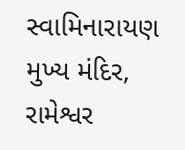સ્વામિનારાયણ મુખ્ય મંદિર, રામેશ્વર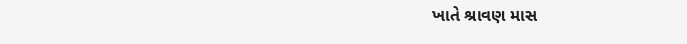ખાતે શ્રાવણ માસ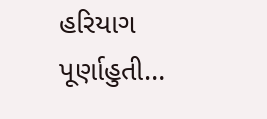હરિયાગ પૂર્ણાહુતી…